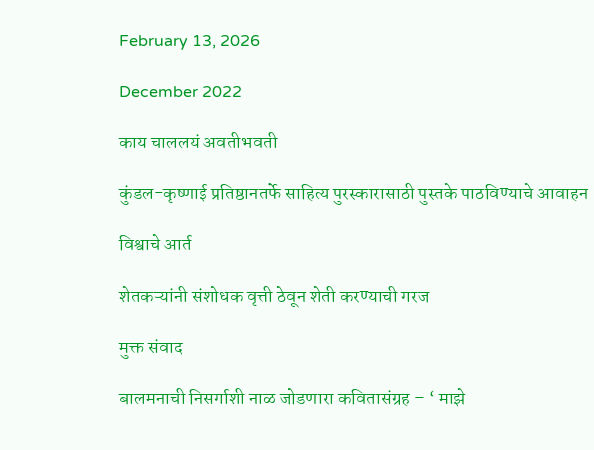February 13, 2026

December 2022

काय चाललयं अवतीभवती

कुंडल-कृष्णाई प्रतिष्ठानतर्फे साहित्य पुरस्कारासाठी पुस्तके पाठविण्याचे आवाहन

विश्वाचे आर्त

शेतकऱ्यांनी संशोधक वृत्ती ठेवून शेती करण्याची गरज

मुक्त संवाद

बालमनाची निसर्गाशी नाळ जोडणारा कवितासंग्रह – ‘ माझे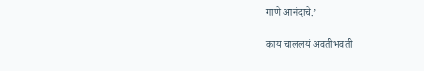गाणे आनंदाचे.’

काय चाललयं अवतीभवती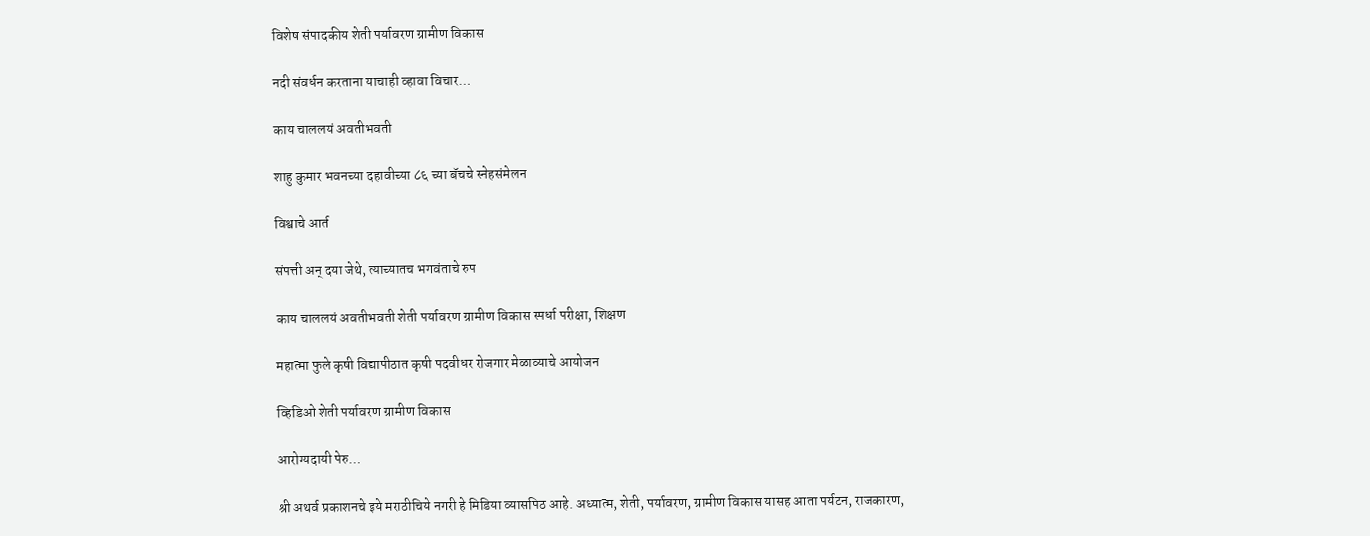विशेष संपादकीय शेती पर्यावरण ग्रामीण विकास

नदी संवर्धन करताना याचाही व्हावा विचार…

काय चाललयं अवतीभवती

शाहु कुमार भवनच्या दहावीच्या ८६ च्या बॅचचे स्नेहसंमेलन

विश्वाचे आर्त

संपत्ती अन् दया जेथे, त्याच्यातच भगवंताचे रुप

काय चाललयं अवतीभवती शेती पर्यावरण ग्रामीण विकास स्पर्धा परीक्षा, शिक्षण

महात्मा फुले कृषी विद्यापीठात कृषी पदवीधर रोजगार मेळाव्याचे आयोजन

व्हिडिओ शेती पर्यावरण ग्रामीण विकास

आरोग्यदायी पेरु…

श्री अथर्व प्रकाशनचे इये मराठीचिये नगरी हे मिडिया व्यासपिठ आहे. अध्यात्म, शेती, पर्यावरण, ग्रामीण विकास यासह आता पर्यटन, राजकारण,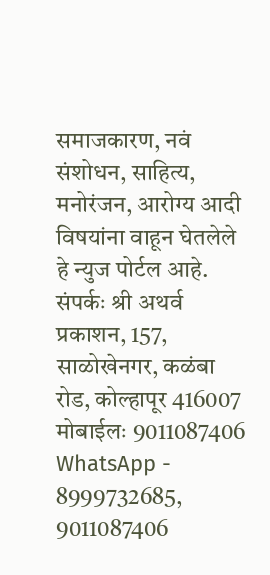समाजकारण, नवं संशोधन, साहित्य, मनोरंजन, आरोग्य आदी विषयांना वाहून घेतलेले हे न्युज पोर्टल आहे. संपर्कः श्री अथर्व प्रकाशन, 157, साळोखेनगर, कळंबा रोड, कोल्हापूर 416007 मोबाईलः 9011087406 WhatsApp - 8999732685, 9011087406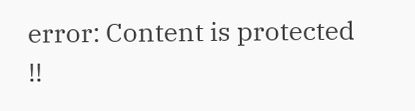error: Content is protected !!